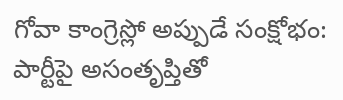గోవా కాంగ్రెస్లో అప్పుడే సంక్షోభం: పార్టీపై అసంతృప్తితో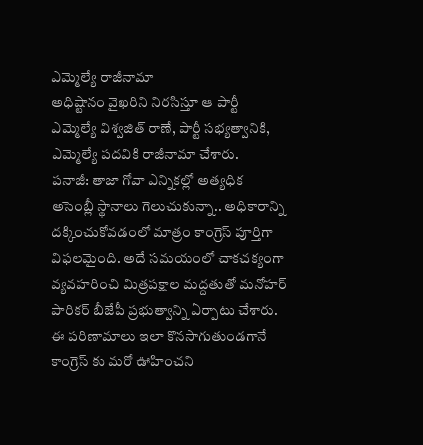ఎమ్మెల్యే రాజీనామా
అధిష్టానం వైఖరిని నిరసిస్తూ ఆ పార్టీ ఎమ్మెల్యే విశ్వజిత్ రాణే, పార్టీ సభ్యత్వానికి, ఎమ్మెల్యే పదవికి రాజీనామా చేశారు.
పనాజీ: తాజా గోవా ఎన్నికల్లో అత్యధిక అసెంబ్లీ స్థానాలు గెలుచుకున్నా.. అధికారాన్ని దక్కించుకోవడంలో మాత్రం కాంగ్రెస్ పూర్తిగా విఫలమైంది. అదే సమయంలో చాకచక్యంగా వ్యవహరించి మిత్రపక్షాల మద్దతుతో మనోహర్ పారికర్ బీజేపీ ప్రభుత్వాన్ని ఏర్పాటు చేశారు.
ఈ పరిణామాలు ఇలా కొనసాగుతుండగానే కాంగ్రెస్ కు మరో ఊహించని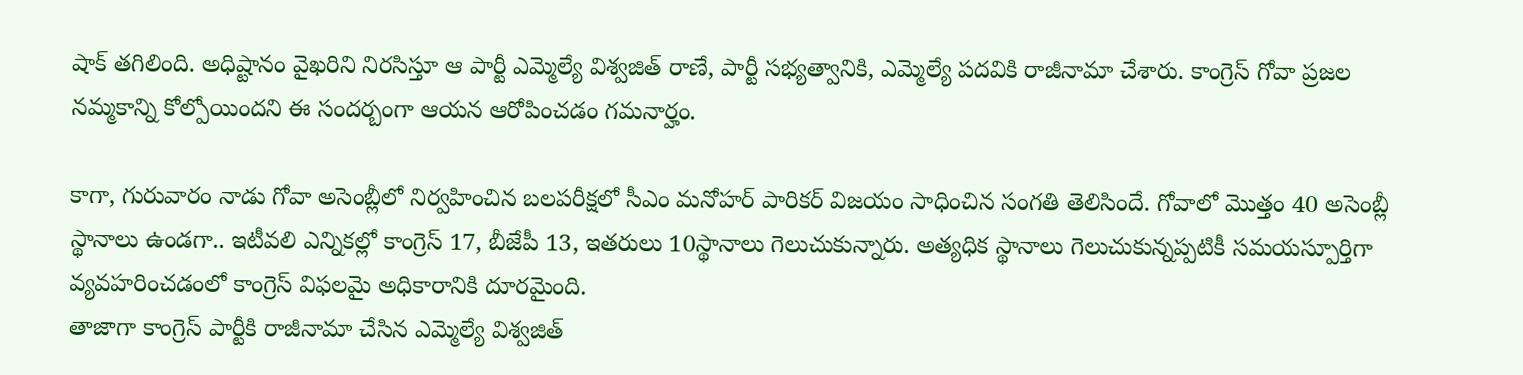షాక్ తగిలింది. అధిష్టానం వైఖరిని నిరసిస్తూ ఆ పార్టీ ఎమ్మెల్యే విశ్వజిత్ రాణే, పార్టీ సభ్యత్వానికి, ఎమ్మెల్యే పదవికి రాజీనామా చేశారు. కాంగ్రెస్ గోవా ప్రజల నమ్మకాన్ని కోల్పోయిందని ఈ సందర్బంగా ఆయన ఆరోపించడం గమనార్హం.

కాగా, గురువారం నాడు గోవా అసెంబ్లీలో నిర్వహించిన బలపరీక్షలో సీఎం మనోహర్ పారికర్ విజయం సాధించిన సంగతి తెలిసిందే. గోవాలో మొత్తం 40 అసెంబ్లీ స్థానాలు ఉండగా.. ఇటీవలి ఎన్నికల్లో కాంగ్రెస్ 17, బీజేపీ 13, ఇతరులు 10స్థానాలు గెలుచుకున్నారు. అత్యధిక స్థానాలు గెలుచుకున్నప్పటికీ సమయస్పూర్తిగా వ్యవహరించడంలో కాంగ్రెస్ విఫలమై అధికారానికి దూరమైంది.
తాజాగా కాంగ్రెస్ పార్టీకి రాజీనామా చేసిన ఎమ్మెల్యే విశ్వజిత్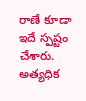రాణే కూడా ఇదే స్పష్టం చేశారు. అత్యధిక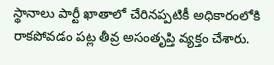స్థానాలు పార్టీ ఖాతాలో చేరినప్పటికీ అధికారంలోకి రాకపోవడం పట్ల తీవ్ర అసంతృప్తి వ్యక్తం చేశారు.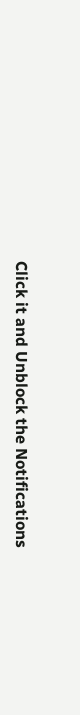Click it and Unblock the Notifications